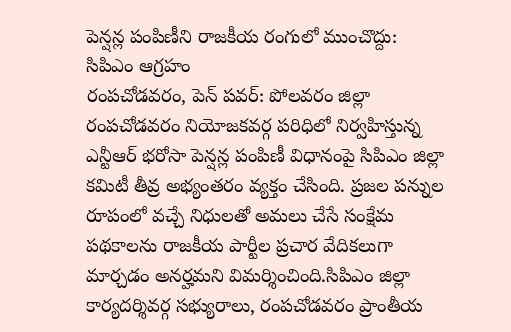పెన్షన్ల పంపిణీని రాజకీయ రంగులో ముంచొద్దు: సిపిఎం ఆగ్రహం
రంపచోడవరం, పెన్ పవర్: పోలవరం జిల్లా రంపచోడవరం నియోజకవర్గ పరిధిలో నిర్వహిస్తున్న ఎన్టీఆర్ భరోసా పెన్షన్ల పంపిణీ విధానంపై సిపిఎం జిల్లా కమిటీ తీవ్ర అభ్యంతరం వ్యక్తం చేసింది. ప్రజల పన్నుల రూపంలో వచ్చే నిధులతో అమలు చేసే సంక్షేమ పథకాలను రాజకీయ పార్టీల ప్రచార వేదికలుగా మార్చడం అనర్హమని విమర్శించింది.సిపిఎం జిల్లా కార్యదర్శివర్గ సభ్యురాలు, రంపచోడవరం ప్రాంతీయ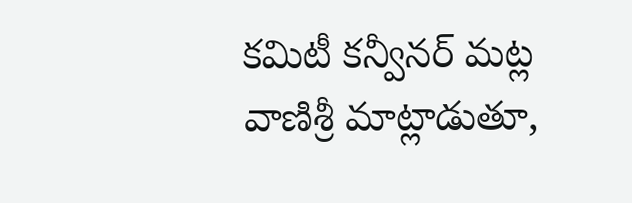కమిటీ కన్వీనర్ మట్ల వాణిశ్రీ మాట్లాడుతూ,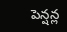పెన్షన్ల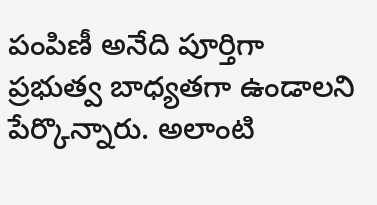పంపిణీ అనేది పూర్తిగా ప్రభుత్వ బాధ్యతగా ఉండాలని పేర్కొన్నారు. అలాంటి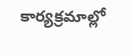కార్యక్రమాల్లో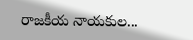రాజకీయ నాయకుల...